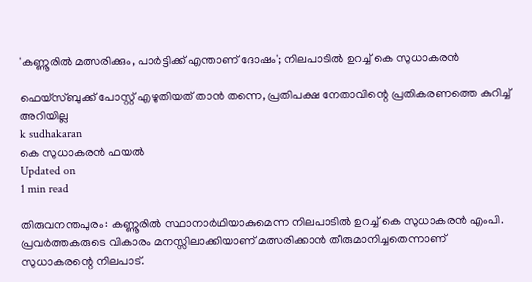'കണ്ണൂരില്‍ മത്സരിക്കും, പാര്‍ട്ടിക്ക് എന്താണ് ദോഷം'; നിലപാടില്‍ ഉറച്ച് കെ സുധാകരന്‍

ഫെയ്‌സ്ബുക്ക് പോസ്റ്റ് എഴുതിയത് താന്‍ തന്നെ, പ്രതിപക്ഷ നേതാവിന്റെ പ്രതികരണത്തെ കുറിച്ച് അറിയില്ല
k sudhakaran
കെ സുധാകരന്‍ ഫയല്‍
Updated on
1 min read

തിരുവനന്തപുരം: കണ്ണൂരില്‍ സ്ഥാനാര്‍ഥിയാകുമെന്ന നിലപാടില്‍ ഉറച്ച് കെ സുധാകരന്‍ എംപി. പ്രവര്‍ത്തകരുടെ വികാരം മനസ്സിലാക്കിയാണ് മത്സരിക്കാന്‍ തീരുമാനിച്ചതെന്നാണ് സുധാകരന്റെ നിലപാട്.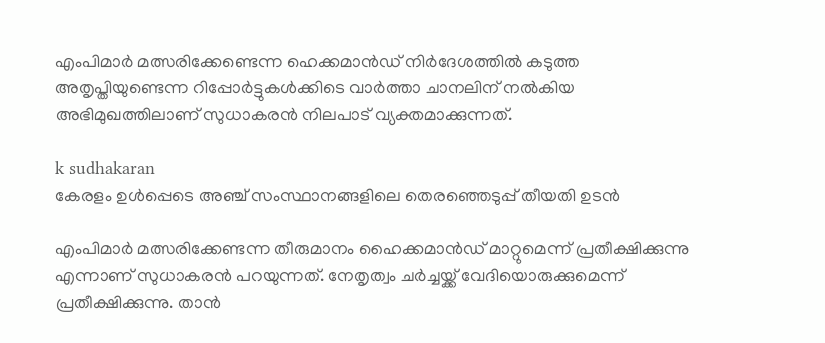എംപിമാര്‍ മത്സരിക്കേണ്ടെന്ന ഹെക്കമാന്‍ഡ് നിര്‍ദേശത്തില്‍ കടുത്ത അതൃപ്തിയുണ്ടെന്ന റിപ്പോര്‍ട്ടുകള്‍ക്കിടെ വാര്‍ത്താ ചാനലിന് നല്‍കിയ അഭിമുഖത്തിലാണ് സുധാകരന്‍ നിലപാട് വ്യക്തമാക്കുന്നത്.

k sudhakaran
കേരളം ഉള്‍പ്പെടെ അഞ്ച് സംസ്ഥാനങ്ങളിലെ തെരഞ്ഞെടുപ്പ് തീയതി ഉടന്‍

എംപിമാര്‍ മത്സരിക്കേണ്ടന്ന തീരുമാനം ഹൈക്കമാന്‍ഡ് മാറ്റുമെന്ന് പ്രതീക്ഷിക്കുന്നു എന്നാണ് സുധാകരന്‍ പറയുന്നത്. നേതൃത്വം ചര്‍ച്ചയ്ക്ക് വേദിയൊരുക്കുമെന്ന് പ്രതീക്ഷിക്കുന്നു. താന്‍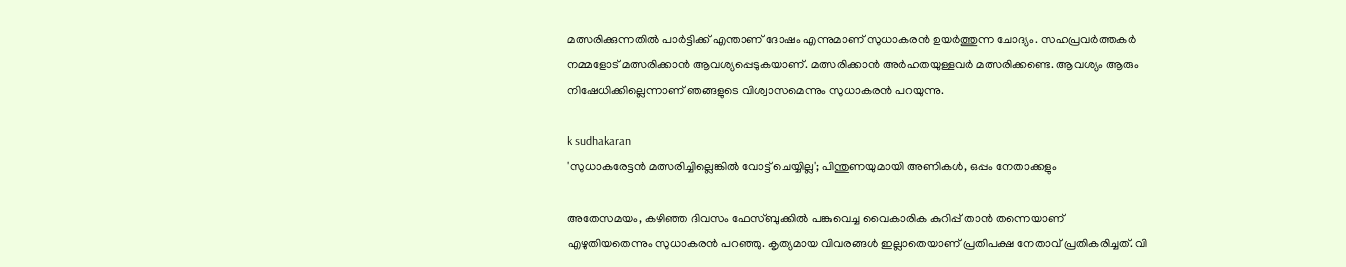മത്സരിക്കുന്നതില്‍ പാര്‍ട്ടിക്ക് എന്താണ് ദോഷം എന്നുമാണ് സുധാകരന്‍ ഉയര്‍ത്തുന്ന ചോദ്യം. സഹപ്രവര്‍ത്തകര്‍ നമ്മളോട് മത്സരിക്കാന്‍ ആവശ്യപ്പെടുകയാണ്. മത്സരിക്കാന്‍ അര്‍ഹതയുള്ളവര്‍ മത്സരിക്കണ്ടെ. ആവശ്യം ആരും നിഷേധിക്കില്ലെന്നാണ് ഞങ്ങളുടെ വിശ്വാസമെന്നും സുധാകരന്‍ പറയുന്നു.

k sudhakaran
'സുധാകരേട്ടന്‍ മത്സരിച്ചില്ലെങ്കില്‍ വോട്ട് ചെയ്യില്ല'; പിന്തുണയുമായി അണികള്‍, ഒപ്പം നേതാക്കളും

അതേസമയം, കഴിഞ്ഞ ദിവസം ഫേസ്ബുക്കില്‍ പങ്കുവെച്ച വൈകാരിക കുറിപ്പ് താന്‍ തന്നെയാണ് എഴുതിയതെന്നും സുധാകരന്‍ പറഞ്ഞു. കൃത്യമായ വിവരങ്ങള്‍ ഇല്ലാതെയാണ് പ്രതിപക്ഷ നേതാവ് പ്രതികരിച്ചത്. വി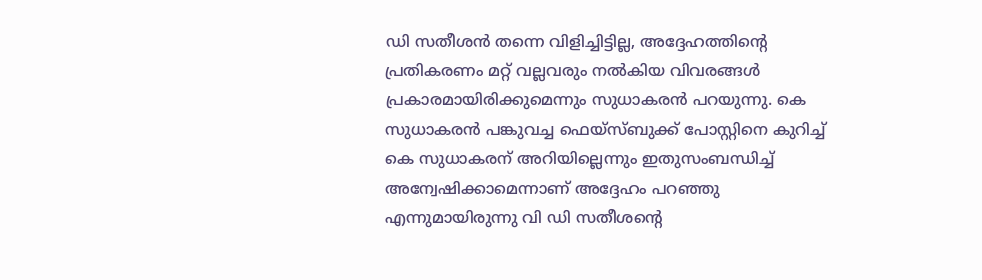ഡി സതീശന്‍ തന്നെ വിളിച്ചിട്ടില്ല, അദ്ദേഹത്തിന്റെ പ്രതികരണം മറ്റ് വല്ലവരും നല്‍കിയ വിവരങ്ങള്‍ പ്രകാരമായിരിക്കുമെന്നും സുധാകരന്‍ പറയുന്നു. കെ സുധാകരന്‍ പങ്കുവച്ച ഫെയ്‌സ്ബുക്ക് പോസ്റ്റിനെ കുറിച്ച് കെ സുധാകരന് അറിയില്ലെന്നും ഇതുസംബന്ധിച്ച് അന്വേഷിക്കാമെന്നാണ് അദ്ദേഹം പറഞ്ഞു എന്നുമായിരുന്നു വി ഡി സതീശന്റെ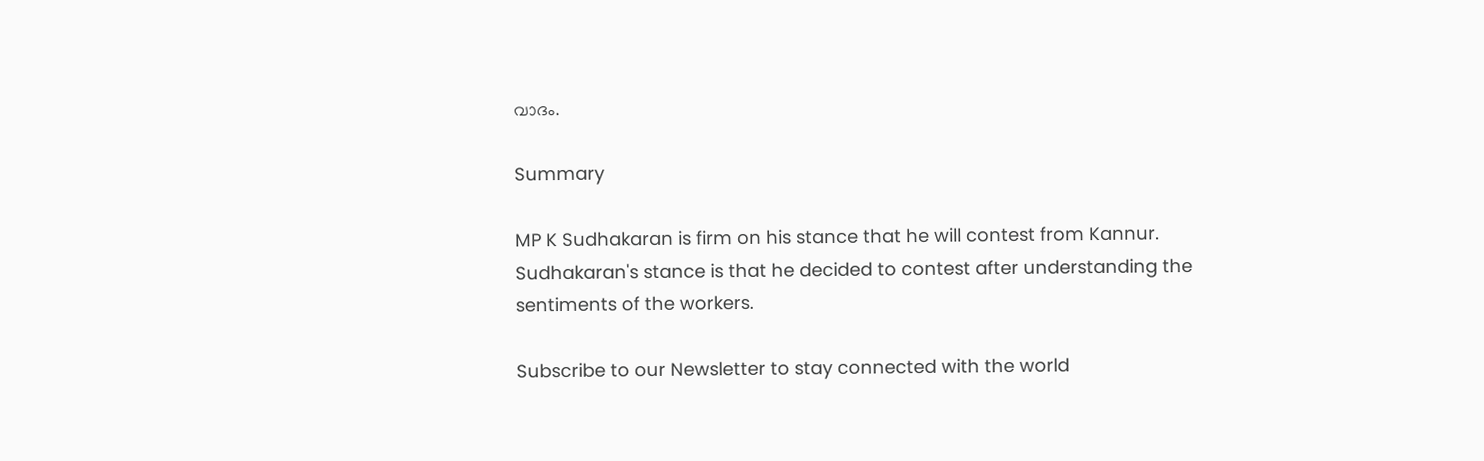വാദം.

Summary

MP K Sudhakaran is firm on his stance that he will contest from Kannur. Sudhakaran's stance is that he decided to contest after understanding the sentiments of the workers.

Subscribe to our Newsletter to stay connected with the world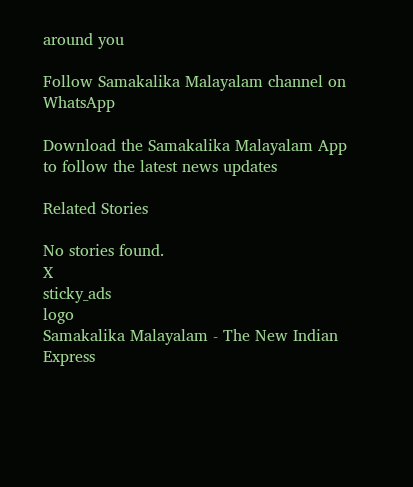around you

Follow Samakalika Malayalam channel on WhatsApp

Download the Samakalika Malayalam App to follow the latest news updates

Related Stories

No stories found.
X
sticky_ads
logo
Samakalika Malayalam - The New Indian Express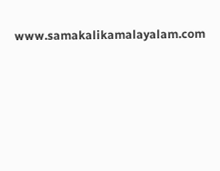www.samakalikamalayalam.com